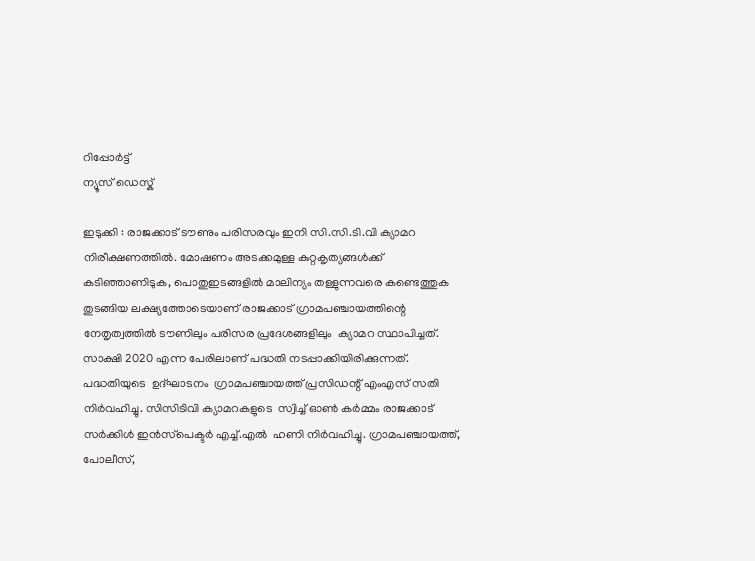റിപ്പോര്‍ട്ട്
ന്യൂസ് ഡെസ്ക്

ഇടുക്കി : രാജക്കാട് ടൗണും പരിസരവും ഇനി സി.സി.ടി.വി ക്യാമറ നിരീക്ഷണത്തില്‍. മോഷണം അടക്കമുള്ള കുറ്റകൃത്യങ്ങള്‍ക്ക് കടിഞ്ഞാണിടുക, പൊതുഇടങ്ങളില്‍ മാലിന്യം തള്ളുന്നവരെ കണ്ടെത്തുക തുടങ്ങിയ ലക്ഷ്യത്തോടെയാണ് രാജക്കാട് ഗ്രാമപഞ്ചായത്തിന്റെ നേതൃത്വത്തില്‍ ടൗണിലും പരിസര പ്രദേശങ്ങളിലും  ക്യാമറ സ്ഥാപിച്ചത്. സാക്ഷി 2020 എന്ന പേരിലാണ് പദ്ധതി നടപ്പാക്കിയിരിക്കുന്നത്. പദ്ധതിയുടെ  ഉദ്ഘാടനം  ഗ്രാമപഞ്ചായത്ത് പ്രസിഡന്റ് എംഎസ് സതി നിര്‍വഹിച്ചു. സിസിടിവി ക്യാമറകളുടെ  സ്വിച്ച് ഓണ്‍ കര്‍മ്മം രാജക്കാട് സര്‍ക്കിള്‍ ഇന്‍സ്‌പെക്ടര്‍ എച്ച്.എല്‍  ഹണി നിര്‍വഹിച്ചു. ഗ്രാമപഞ്ചായത്ത്, പോലീസ്,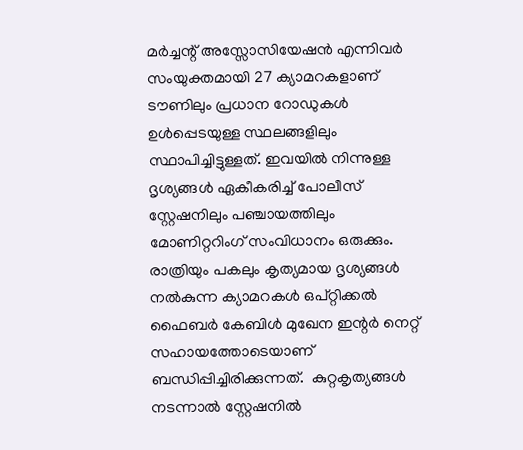മര്‍ച്ചന്റ് അസ്സോസിയേഷന്‍ എന്നിവര്‍ സംയുക്തമായി 27 ക്യാമറകളാണ് ടൗണിലും പ്രധാന റോഡുകള്‍ ഉള്‍പ്പെടയുള്ള സ്ഥലങ്ങളിലും സ്ഥാപിച്ചിട്ടുള്ളത്. ഇവയില്‍ നിന്നുള്ള ദൃശ്യങ്ങള്‍ ഏകീകരിച്ച് പോലീസ് സ്റ്റേഷനിലും പഞ്ചായത്തിലും മോണിറ്ററിംഗ് സംവിധാനം ഒരുക്കും. രാത്രിയും പകലും കൃത്യമായ ദൃശ്യങ്ങള്‍ നല്‍കുന്ന ക്യാമറകള്‍ ഒപ്റ്റിക്കല്‍ ഫൈബര്‍ കേബിള്‍ മുഖേന ഇന്റര്‍ നെറ്റ് സഹായത്തോടെയാണ് ബന്ധിപ്പിച്ചിരിക്കുന്നത്.  കുറ്റകൃത്യങ്ങള്‍ നടന്നാല്‍ സ്റ്റേഷനില്‍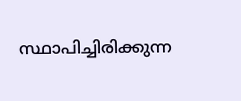സ്ഥാപിച്ചിരിക്കുന്ന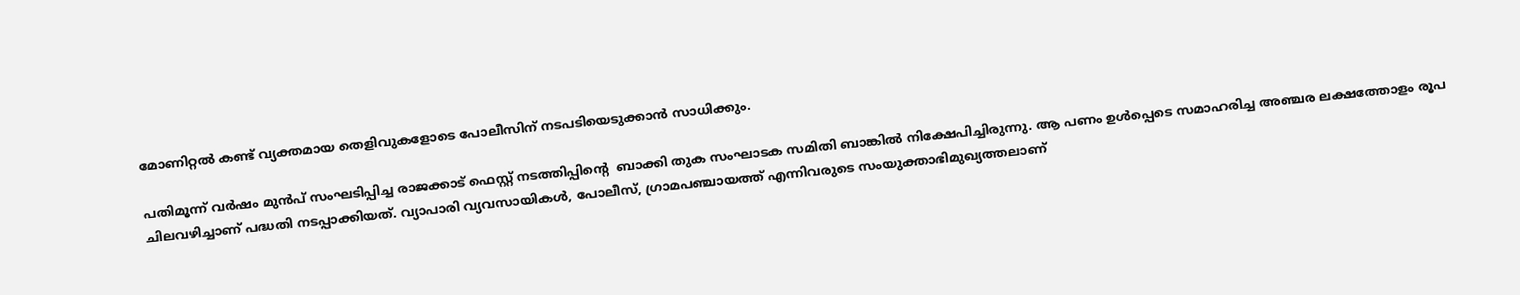മോണിറ്റല്‍ കണ്ട് വ്യക്തമായ തെളിവുകളോടെ പോലീസിന് നടപടിയെടുക്കാന്‍ സാധിക്കും.

പതിമൂന്ന് വര്‍ഷം മുന്‍പ് സംഘടിപ്പിച്ച രാജക്കാട് ഫെസ്റ്റ് നടത്തിപ്പിന്റെ  ബാക്കി തുക സംഘാടക സമിതി ബാങ്കില്‍ നിക്ഷേപിച്ചിരുന്നു. ആ പണം ഉള്‍പ്പെടെ സമാഹരിച്ച അഞ്ചര ലക്ഷത്തോളം രൂപ ചിലവഴിച്ചാണ് പദ്ധതി നടപ്പാക്കിയത്. വ്യാപാരി വ്യവസായികള്‍, പോലീസ്, ഗ്രാമപഞ്ചായത്ത് എന്നിവരുടെ സംയുക്താഭിമുഖ്യത്തലാണ്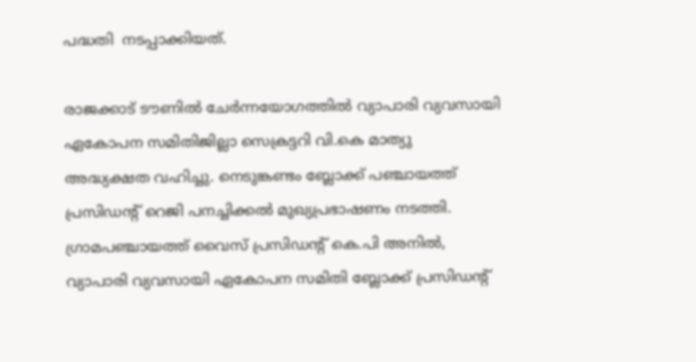പദ്ധതി  നടപ്പാക്കിയത്.

രാജക്കാട് ടൗണില്‍ ചേര്‍ന്നയോഗത്തില്‍ വ്യാപാരി വ്യവസായി ഏകോപന സമിതിജില്ലാ സെക്രട്ടറി വി.കെ മാത്യു അദ്ധ്യക്ഷത വഹിച്ചു. നെടുങ്കണ്ടം ബ്ലോക്ക് പഞ്ചായത്ത് പ്രസിഡന്റ് റെജി പനച്ചിക്കല്‍ മുഖ്യപ്രഭാഷണം നടത്തി. ഗ്രാമപഞ്ചായത്ത് വൈസ് പ്രസിഡന്റ് കെ.പി അനില്‍, വ്യാപാരി വ്യവസായി ഏകോപന സമിതി ബ്ലോക്ക് പ്രസിഡന്റ്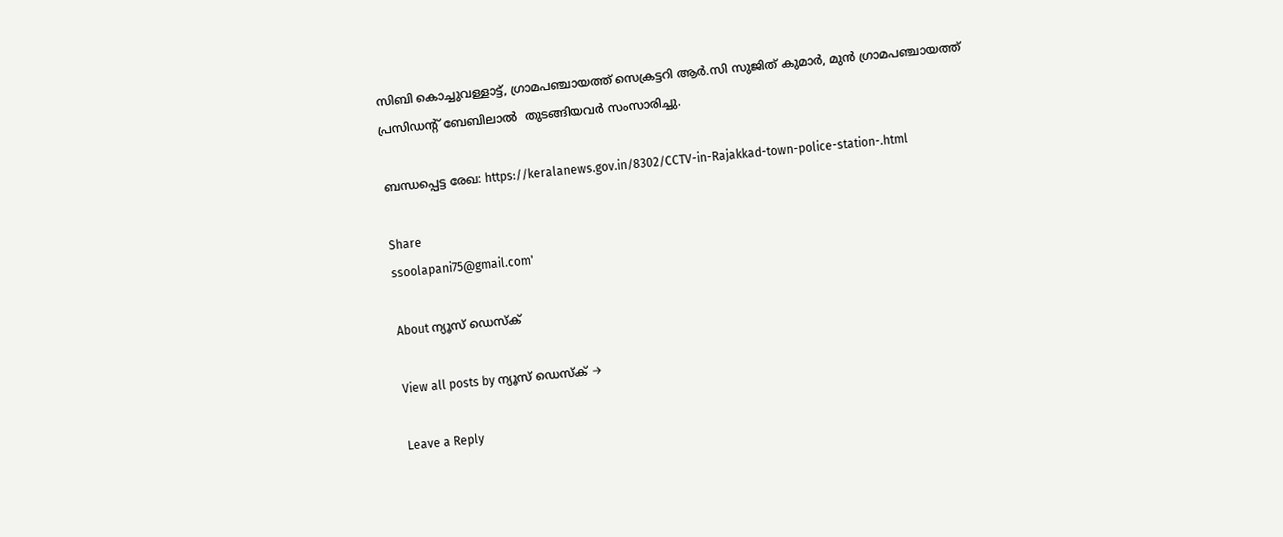സിബി കൊച്ചുവള്ളാട്ട്, ഗ്രാമപഞ്ചായത്ത് സെക്രട്ടറി ആര്‍.സി സുജിത് കുമാര്‍, മുന്‍ ഗ്രാമപഞ്ചായത്ത് പ്രസിഡന്റ് ബേബിലാല്‍  തുടങ്ങിയവര്‍ സംസാരിച്ചു.

ബന്ധപ്പെട്ട രേഖ: https://keralanews.gov.in/8302/CCTV-in-Rajakkad-town-police-station-.html

Share
ssoolapani75@gmail.com'

About ന്യൂസ് ഡെസ്ക്

View all posts by ന്യൂസ് ഡെസ്ക് →

Leave a Reply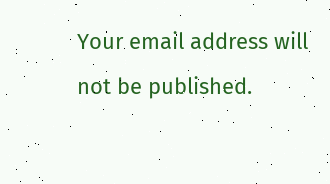Your email address will not be published.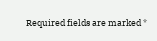Required fields are marked *